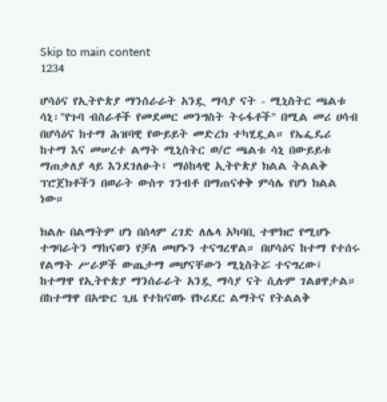Skip to main content
1234

ሆሳዕና የኢትዮጵያ ማንሰራራት አንዷ ማሳያ ናት - ሚኒስትር ጫልቱ ሳኒ፡"የጉባ ብስራቶች የመደመር መንግስት ትሩፋቶች" በሚል መሪ ሀሳብ በሆሳዕና ከተማ ሕዝባዊ የውይይት መድረክ ተካሂዷል። የኤፌዴሪ ከተማ እና መሠረተ ልማት ሚኒስትር ወ/ሮ ጫልቱ ሳኒ በውይይቱ ማጠቃለያ ላይ እንደገለፁት፤ ማዕከላዊ ኢትዮጵያ ክልል ትልልቅ ፕሮጀክቶችን በወራት ውስጥ ገንብቶ በማጠናቀቅ ምሳሌ የሆነ ክልል ነው።

ክልሉ በልማትም ሆነ በሰላም ረገድ ለሌላ አካባቢ ተሞክሮ የሚሆኑ ተግባራትን ማከናወን የቻለ መሆኑን ተናግረዋል። በሆሳዕና ከተማ የተሰሩ የልማት ሥራዎች ውጤታማ መሆናቸውን ሚኒስትሯ ተናግረው፤ ከተማዋ የኢትዮጵያ ማንሰራራት አንዷ ማሳያ ናት ሲሉም ገልፀዋታል። በከተማዋ በአጭር ጊዜ የተከናወኑ የኮሪደር ልማትና የትልልቅ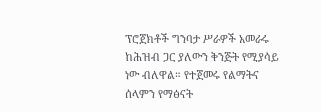ፕሮጀክቶች ግንባታ ሥራዎች አመራሩ ከሕዝብ ጋር ያለውን ቅንጅት የሚያሳይ ነው ብለዋል። የተጀመሩ የልማትና ሰላምን የማፅናት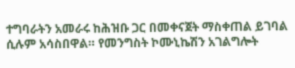ተግባራትን አመራሩ ከሕዝቡ ጋር በመቀናጀት ማስቀጠል ይገባል ሲሉም አሳስበዋል። የመንግስት ኮሙኒኬሽን አገልግሎት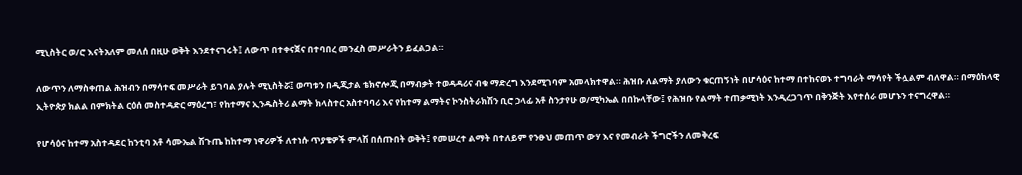ሚኒስትር ወ/ሮ እናትአለም መለሰ በዚሁ ወቅት እንደተናገሩት፤ ለውጥ በተቀናጀና በተባበረ መንፈስ መሥራትን ይፈልጋል።

ለውጥን ለማስቀጠል ሕዝብን በማሳተፍ መሥራት ይገባል ያሉት ሚኒስትሯ፤ ወጣቱን በዲጂታል ቴክኖሎጂ በማብቃት ተወዳዳሪና ብቁ ማድረግ እንደሚገባም አመላክተዋል። ሕዝቡ ለልማት ያለውን ቁርጠኝነት በሆሳዕና ከተማ በተከናወኑ ተግባራት ማሳየት ችሏልም ብለዋል። በማዕከላዊ ኢትዮጵያ ክልል በምክትል ርዕሰ መስተዳድር ማዕረግ፣ የከተማና ኢንዱስትሪ ልማት ክላስተር አስተባባሪ እና የከተማ ልማትና ኮንስትራክሽን ቢሮ ኃላፊ አቶ ስንታየሁ ወ/ሚካኤል በበኩላቸው፤ የሕዝቡ የልማት ተጠቃሚነት እንዲረጋገጥ በቅንጅት እየተሰራ መሆኑን ተናግረዋል።

የሆሳዕና ከተማ አስተዳደር ከንቲባ አቶ ሳሙኤል ሽጉጤ ከከተማ ነዋሪዎች ለተነሱ ጥያቄዎች ምላሽ በሰጡበት ወቅት፤ የመሠረተ ልማት በተለይም የንፁህ መጠጥ ውሃ እና የመብራት ችግሮችን ለመቅረፍ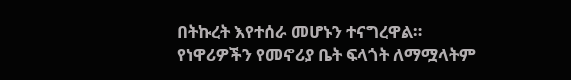በትኩረት እየተሰራ መሆኑን ተናግረዋል። የነዋሪዎችን የመኖሪያ ቤት ፍላጎት ለማሟላትም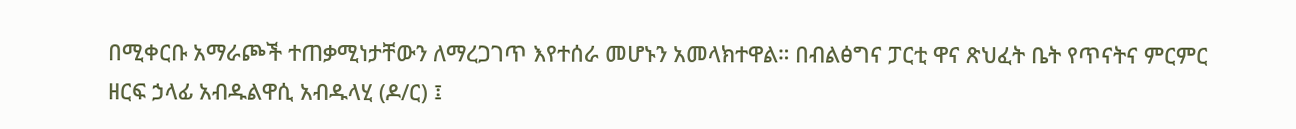በሚቀርቡ አማራጮች ተጠቃሚነታቸውን ለማረጋገጥ እየተሰራ መሆኑን አመላክተዋል። በብልፅግና ፓርቲ ዋና ጽህፈት ቤት የጥናትና ምርምር ዘርፍ ኃላፊ አብዱልዋሲ አብዱላሂ (ዶ/ር) ፤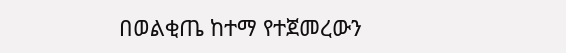በወልቂጤ ከተማ የተጀመረውን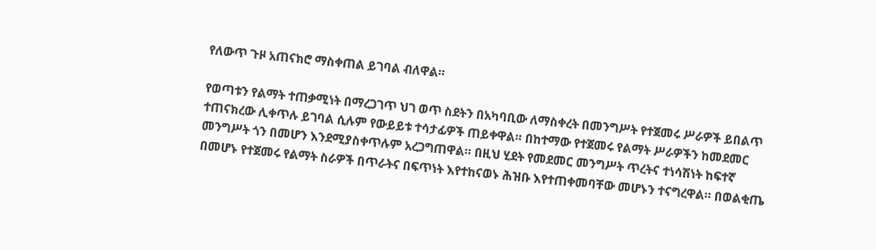የለውጥ ጉዞ አጠናክሮ ማስቀጠል ይገባል ብለዋል።

የወጣቱን የልማት ተጠቃሚነት በማረጋገጥ ህገ ወጥ ስደትን በአካባቢው ለማስቀረት በመንግሥት የተጀመሩ ሥራዎች ይበልጥ ተጠናክረው ሊቀጥሉ ይገባል ሲሉም የውይይቱ ተሳታፊዎች ጠይቀዋል። በከተማው የተጀመሩ የልማት ሥራዎችን ከመደመር መንግሥት ጎን በመሆን እንደሚያስቀጥሉም አረጋግጠዋል። በዚህ ሂደት የመደመር መንግሥት ጥረትና ተነሳሽነት ከፍተኛ በመሆኑ የተጀመሩ የልማት ስራዎች በጥራትና በፍጥነት እየተከናወኑ ሕዝቡ እየተጠቀመባቸው መሆኑን ተናግረዋል። በወልቂጤ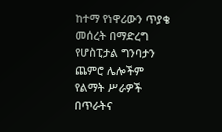ከተማ የነዋሪውን ጥያቄ መሰረት በማድረግ የሆስፒታል ግንባታን ጨምሮ ሌሎችም የልማት ሥራዎች በጥራትና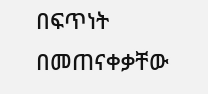በፍጥነት በመጠናቀቃቸው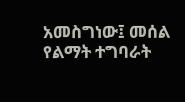አመስግነው፤ መሰል የልማት ተግባራት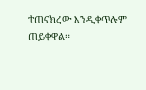ተጠናክረው እንዲቀጥሉም ጠይቀዋል።